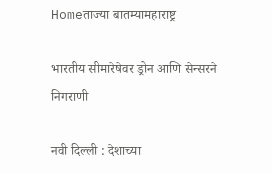Homeताज्या बातम्यामहाराष्ट्र

भारतीय सीमारेषेवर ड्रोन आणि सेन्सरने निगराणी

नवी दिल्ली : देशाच्या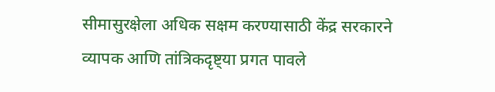सीमासुरक्षेला अधिक सक्षम करण्यासाठी केंद्र सरकारने व्यापक आणि तांत्रिकदृष्ट्या प्रगत पावले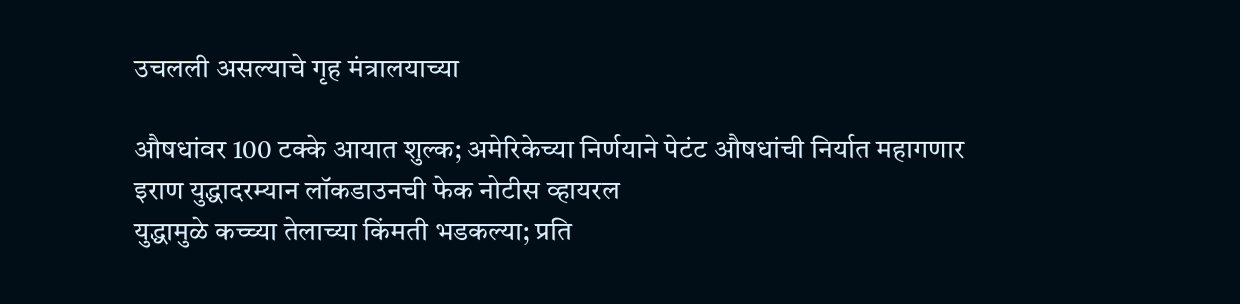उचलली असल्याचे गृह मंत्रालयाच्या

औषधांवर 100 टक्के आयात शुल्क; अमेरिकेच्या निर्णयाने पेटंट औषधांची निर्यात महागणार
इराण युद्धादरम्यान लॉकडाउनची फेक नोटीस व्हायरल
युद्धामुळे कच्च्या तेलाच्या किंमती भडकल्या; प्रति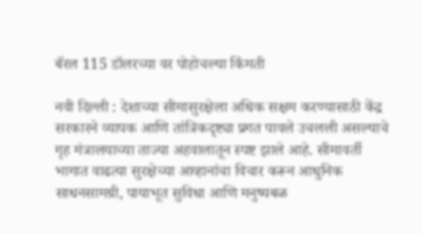बॅरल 115 डॉलरच्या वर पोहोचल्या किंमती

नवी दिल्ली : देशाच्या सीमासुरक्षेला अधिक सक्षम करण्यासाठी केंद्र सरकारने व्यापक आणि तांत्रिकदृष्ट्या प्रगत पावले उचलली असल्याचे गृह मंत्रालयाच्या ताज्या अहवालातून स्पष्ट झाले आहे. सीमावर्ती भागात वाढत्या सुरक्षेच्या आव्हानांचा विचार करून आधुनिक साधनसामग्री, पायाभूत सुविधा आणि मनुष्यबळ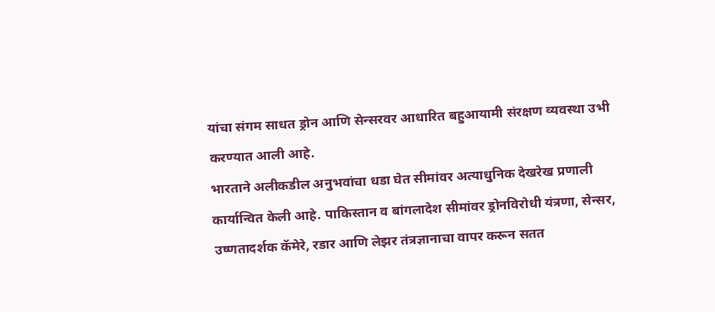यांचा संगम साधत ड्रोन आणि सेन्सरवर आधारित बहुआयामी संरक्षण व्यवस्था उभी करण्यात आली आहे.
भारताने अलीकडील अनुभवांचा धडा घेत सीमांवर अत्याधुनिक देखरेख प्रणाली कार्यान्वित केली आहे. पाकिस्तान व बांगलादेश सीमांवर ड्रोनविरोधी यंत्रणा, सेन्सर, उष्णतादर्शक कॅमेरे, रडार आणि लेझर तंत्रज्ञानाचा वापर करून सतत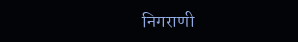निगराणी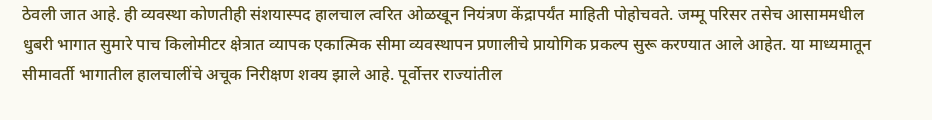ठेवली जात आहे. ही व्यवस्था कोणतीही संशयास्पद हालचाल त्वरित ओळखून नियंत्रण केंद्रापर्यंत माहिती पोहोचवते. जम्मू परिसर तसेच आसाममधील धुबरी भागात सुमारे पाच किलोमीटर क्षेत्रात व्यापक एकात्मिक सीमा व्यवस्थापन प्रणालीचे प्रायोगिक प्रकल्प सुरू करण्यात आले आहेत. या माध्यमातून सीमावर्ती भागातील हालचालींचे अचूक निरीक्षण शक्य झाले आहे. पूर्वोत्तर राज्यांतील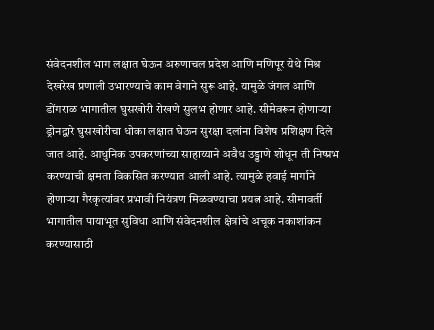संवेदनशील भाग लक्षात घेऊन अरुणाचल प्रदेश आणि मणिपूर येथे मिश्र देखरेख प्रणाली उभारण्याचे काम वेगाने सुरू आहे. यामुळे जंगल आणि डोंगराळ भागातील घुसखोरी रोखणे सुलभ होणार आहे. सीमेवरून होणार्‍या ड्रोनद्वारे घुसखोरीचा धोका लक्षात घेऊन सुरक्षा दलांना विशेष प्रशिक्षण दिले जात आहे. आधुनिक उपकरणांच्या साहाय्याने अवैध उड्डाणे शोधून ती निष्प्रभ करण्याची क्षमता विकसित करण्यात आली आहे. त्यामुळे हवाई मार्गाने होणार्‍या गैरकृत्यांवर प्रभावी नियंत्रण मिळवण्याचा प्रयत्न आहे. सीमावर्ती भागातील पायाभूत सुविधा आणि संवेदनशील क्षेत्रांचे अचूक नकाशांकन करण्यासाठी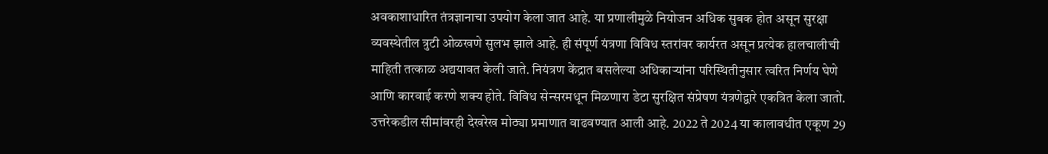अवकाशाधारित तंत्रज्ञानाचा उपयोग केला जात आहे. या प्रणालीमुळे नियोजन अधिक सुबक होत असून सुरक्षा व्यवस्थेतील त्रुटी ओळखणे सुलभ झाले आहे. ही संपूर्ण यंत्रणा विविध स्तरांवर कार्यरत असून प्रत्येक हालचालीची माहिती तत्काळ अद्ययावत केली जाते. नियंत्रण केंद्रात बसलेल्या अधिकार्‍यांना परिस्थितीनुसार त्वरित निर्णय घेणे आणि कारवाई करणे शक्य होते. विविध सेन्सरमधून मिळणारा डेटा सुरक्षित संप्रेषण यंत्रणेद्वारे एकत्रित केला जातो. उत्तरेकडील सीमांवरही देखरेख मोठ्या प्रमाणात वाढवण्यात आली आहे. 2022 ते 2024 या कालावधीत एकूण 29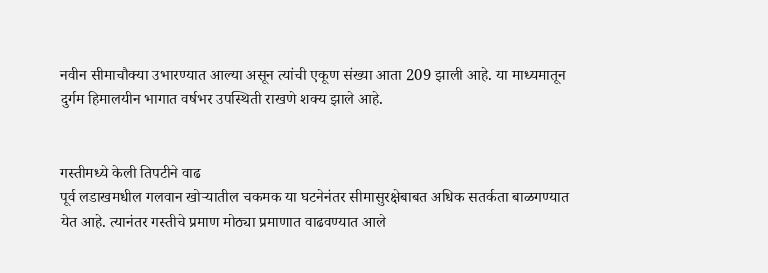नवीन सीमाचौक्या उभारण्यात आल्या असून त्यांची एकूण संख्या आता 209 झाली आहे. या माध्यमातून दुर्गम हिमालयीन भागात वर्षभर उपस्थिती राखणे शक्य झाले आहे.


गस्तीमध्ये केली तिपटीने वाढ
पूर्व लडाखमधील गलवान खोर्‍यातील चकमक या घटनेनंतर सीमासुरक्षेबाबत अधिक सतर्कता बाळगण्यात येत आहे. त्यानंतर गस्तीचे प्रमाण मोठ्या प्रमाणात वाढवण्यात आले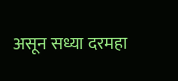असून सध्या दरमहा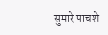सुमारे पाचशे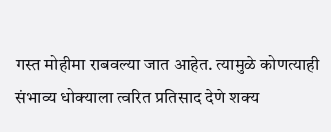गस्त मोहीमा राबवल्या जात आहेत. त्यामुळे कोणत्याही संभाव्य धोक्याला त्वरित प्रतिसाद देणे शक्य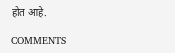होत आहे.

COMMENTS